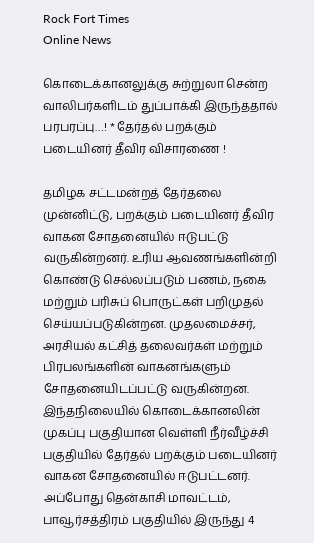Rock Fort Times
Online News

கொடைக்கானலுக்கு சுற்றுலா சென்ற வாலிபர்களிடம் துப்பாக்கி இருந்ததால் பரபரப்பு…! * தேர்தல் பறக்கும் படையினர் தீவிர விசாரணை !

தமிழக சட்டமன்றத் தேர்தலை முன்னிட்டு, பறக்கும் படையினர் தீவிர வாகன சோதனையில் ஈடுபட்டு வருகின்றனர். உரிய ஆவணங்களின்றி கொண்டு செல்லப்படும் பணம், நகை மற்றும் பரிசுப் பொருட்கள் பறிமுதல் செய்யப்படுகின்றன. முதலமைச்சர், அரசியல் கட்சித் தலைவர்கள் மற்றும் பிரபலங்களின் வாகனங்களும் சோதனையிடப்பட்டு வருகின்றன. இந்தநிலையில் கொடைக்கானலின் முகப்பு பகுதியான வெள்ளி நீர்வீழ்ச்சி பகுதியில் தேர்தல் பறக்கும் படையினர் வாகன சோதனையில் ஈடுபட்டனர். அப்போது தென்காசி மாவட்டம், பாவூர்சத்திரம் பகுதியில் இருந்து 4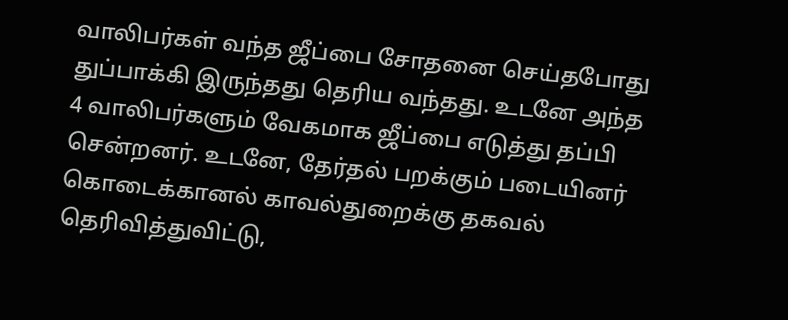வாலிபர்கள் வந்த ஜீப்பை சோதனை செய்தபோது துப்பாக்கி இருந்தது தெரிய வந்தது. உடனே அந்த 4 வாலிபர்களும் வேகமாக ஜீப்பை எடுத்து தப்பி சென்றனர். உடனே, தேர்தல் பறக்கும் படையினர் கொடைக்கானல் காவல்துறைக்கு தகவல் தெரிவித்துவிட்டு,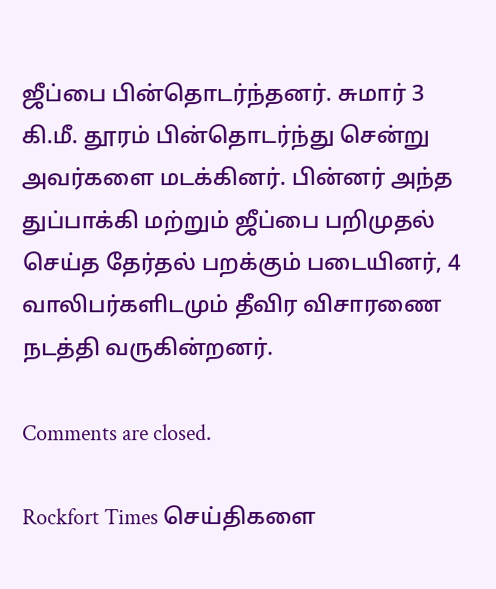ஜீப்பை பின்தொடர்ந்தனர். சுமார் 3 கி.மீ. தூரம் பின்தொடர்ந்து சென்று அவர்களை மடக்கினர். பின்னர் அந்த துப்பாக்கி மற்றும் ஜீப்பை பறிமுதல் செய்த தேர்தல் பறக்கும் படையினர், 4 வாலிபர்களிடமும் தீவிர விசாரணை நடத்தி வருகின்றனர்.

Comments are closed.

Rockfort Times செய்திகளை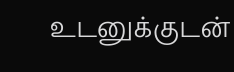உடனுக்குடன்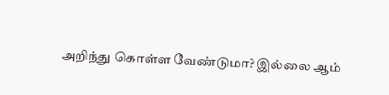அறிந்து கொள்ள வேண்டுமா? இல்லை ஆம்